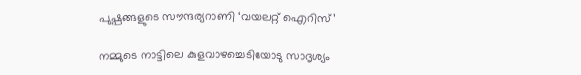പുഷ്പങ്ങളുടെ സൗന്ദര്യറാണി ‘വയലറ്റ് ഐറിസ്’

നമ്മുടെ നാട്ടിലെ കുളവാഴച്ചെടിയോടു സാദൃശ്യം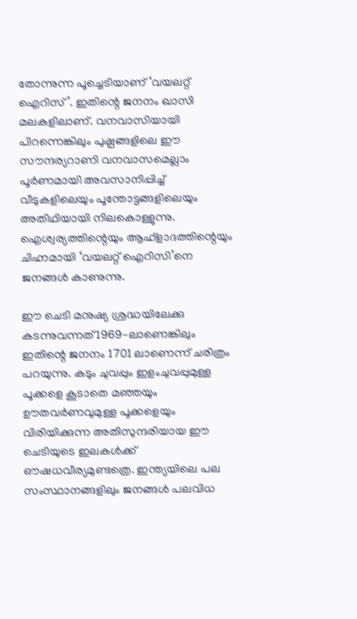തോന്നുന്ന പൂച്ചെടിയാണ് ‘വയലറ്റ് ഐറിസ്’. ഇതിന്റെ ജനനം ഖാസി മലകളിലാണ്. വനവാസിയായി പിറന്നെങ്കിലും പുഷ്പങ്ങളിലെ ഈ സൗന്ദര്യറാണി വനവാസമെല്ലാം പൂര്‍ണമായി അവസാനിപ്പിച്ച് വീടുകളിലെയും പൂന്തോട്ടങ്ങളിലെയും അതിഥിയായി നിലകൊള്ളുന്നു. ഐശ്വര്യത്തിന്റെയും ആഹ്‌ളാദത്തിന്റെയും ചിഹ്നമായി ‘വയലറ്റ് ഐറിസി’നെ ജനങ്ങള്‍ കാണുന്നു.

ഈ ചെടി മനുഷ്യ ശ്രദ്ധയിലേക്കു കടന്നുവന്നത് 1969-ലാണെങ്കിലും ഇതിന്റെ ജനനം 1701 ലാണെന്ന് ചരിത്രം പറയുന്നു. കടും ചുവപ്പും ഇളംചുവപ്പുമുള്ള പൂക്കളെ കൂടാതെ മഞ്ഞയും ഊതവര്‍ണവുമുള്ള പൂക്കളെയും വിരിയിക്കുന്ന അതിസുന്ദരിയായ ഈ ചെടിയുടെ ഇലകള്‍ക്ക് ഔഷധവീര്യമുണ്ടത്രെ. ഇന്ത്യയിലെ പല സംസ്ഥാനങ്ങളിലും ജനങ്ങള്‍ പലവിധ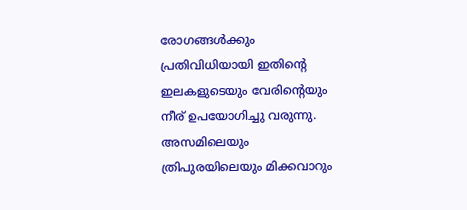രോഗങ്ങള്‍ക്കും പ്രതിവിധിയായി ഇതിന്റെ ഇലകളുടെയും വേരിന്റെയും നീര് ഉപയോഗിച്ചു വരുന്നു. അസമിലെയും ത്രിപുരയിലെയും മിക്കവാറും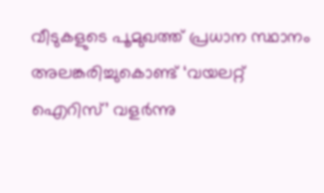വീടുകളുടെ പൂമുഖത്ത് പ്രധാന സ്ഥാനം അലങ്കരിച്ചുകൊണ്ട് ‘വയലറ്റ് ഐറിസ്’ വളര്‍ന്നു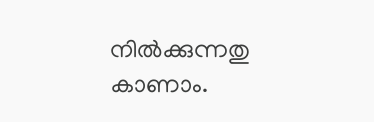നില്‍ക്കുന്നതു കാണാം.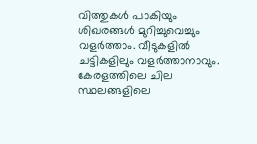വിത്തുകള്‍ പാകിയും ശിഖരങ്ങള്‍ മുറിച്ചുവെച്ചും വളര്‍ത്താം. വീടുകളില്‍ ചട്ടികളിലും വളര്‍ത്താനാവും. കേരളത്തിലെ ചില സ്ഥലങ്ങളിലെ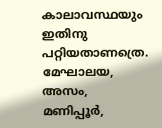കാലാവസ്ഥയും ഇതിനു പറ്റിയതാണത്രെ. മേഘാലയ, അസം, മണിപ്പൂര്‍,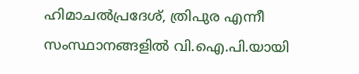ഹിമാചല്‍പ്രദേശ്, ത്രിപുര എന്നീ സംസ്ഥാനങ്ങളില്‍ വി.ഐ.പി.യായി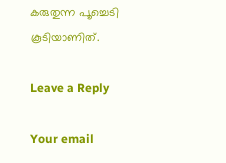കരുതുന്ന പൂച്ചെടി കൂടിയാണിത്.

Leave a Reply

Your email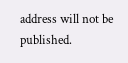address will not be published.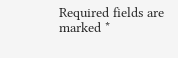Required fields are marked *